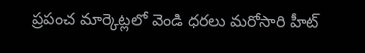ప్రపంచ మార్కెట్లలో వెండి ధరలు మరోసారి హీట్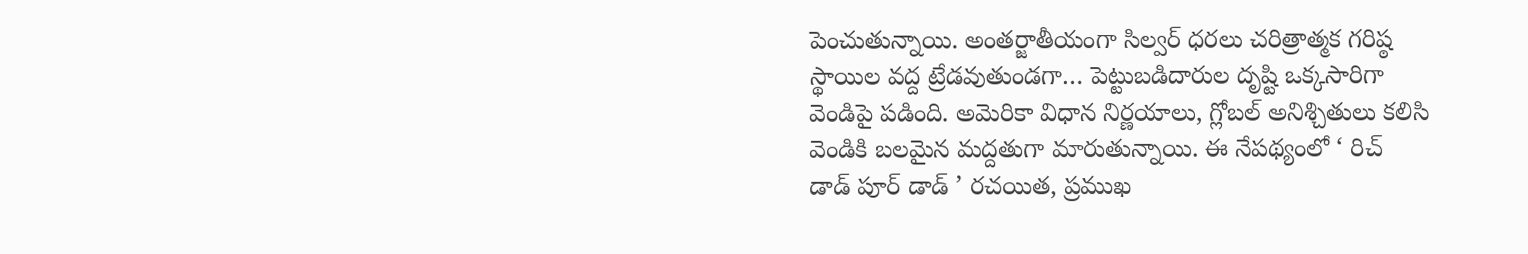పెంచుతున్నాయి. అంతర్జాతీయంగా సిల్వర్ ధరలు చరిత్రాత్మక గరిష్ఠ స్థాయిల వద్ద ట్రేడవుతుండగా… పెట్టుబడిదారుల దృష్టి ఒక్కసారిగా వెండిపై పడింది. అమెరికా విధాన నిర్ణయాలు, గ్లోబల్ అనిశ్చితులు కలిసి వెండికి బలమైన మద్దతుగా మారుతున్నాయి. ఈ నేపథ్యంలో ‘ రిచ్ డాడ్ పూర్ డాడ్ ’ రచయిత, ప్రముఖ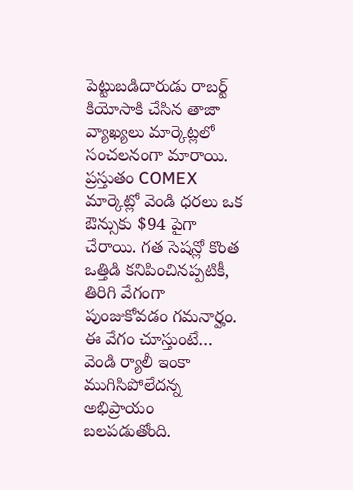పెట్టుబడిదారుడు రాబర్ట్ కియోసాకి చేసిన తాజా వ్యాఖ్యలు మార్కెట్లలో సంచలనంగా మారాయి. ప్రస్తుతం COMEX మార్కెట్లో వెండి ధరలు ఒక ఔన్సుకు $94 పైగా చేరాయి. గత సెషన్లో కొంత ఒత్తిడి కనిపించినప్పటికీ, తిరిగి వేగంగా పుంజుకోవడం గమనార్హం. ఈ వేగం చూస్తుంటే… వెండి ర్యాలీ ఇంకా ముగిసిపోలేదన్న అభిప్రాయం బలపడుతోంది.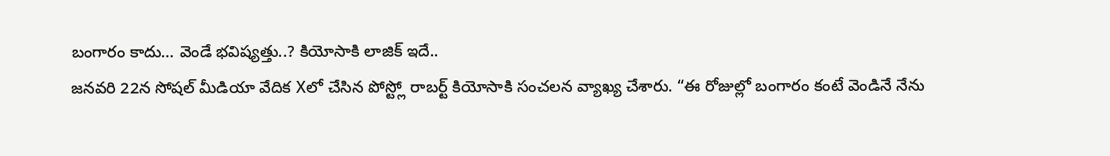బంగారం కాదు… వెండే భవిష్యత్తు..? కియోసాకి లాజిక్ ఇదే..
జనవరి 22న సోషల్ మీడియా వేదిక Xలో చేసిన పోస్ట్లో రాబర్ట్ కియోసాకి సంచలన వ్యాఖ్య చేశారు. “ఈ రోజుల్లో బంగారం కంటే వెండినే నేను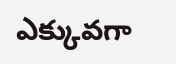ఎక్కువగా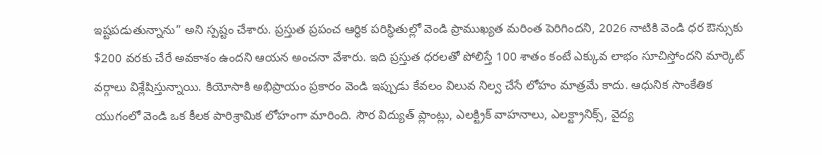ఇష్టపడుతున్నాను” అని స్పష్టం చేశారు. ప్రస్తుత ప్రపంచ ఆర్థిక పరిస్థితుల్లో వెండి ప్రాముఖ్యత మరింత పెరిగిందని, 2026 నాటికి వెండి ధర ఔన్సుకు $200 వరకు చేరే అవకాశం ఉందని ఆయన అంచనా వేశారు. ఇది ప్రస్తుత ధరలతో పోలిస్తే 100 శాతం కంటే ఎక్కువ లాభం సూచిస్తోందని మార్కెట్ వర్గాలు విశ్లేషిస్తున్నాయి. కియోసాకి అభిప్రాయం ప్రకారం వెండి ఇప్పుడు కేవలం విలువ నిల్వ చేసే లోహం మాత్రమే కాదు. ఆధునిక సాంకేతిక యుగంలో వెండి ఒక కీలక పారిశ్రామిక లోహంగా మారింది. సౌర విద్యుత్ ప్లాంట్లు, ఎలక్ట్రిక్ వాహనాలు, ఎలక్ట్రానిక్స్, వైద్య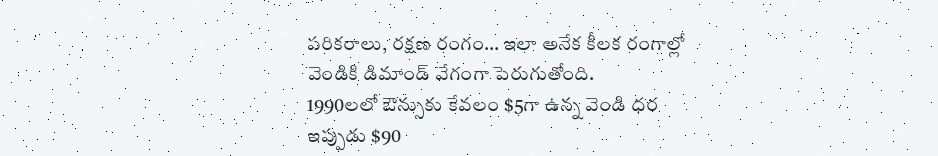పరికరాలు, రక్షణ రంగం… ఇలా అనేక కీలక రంగాల్లో వెండికి డిమాండ్ వేగంగా పెరుగుతోంది.
1990లలో ఔన్సుకు కేవలం $5గా ఉన్న వెండి ధర ఇప్పుడు $90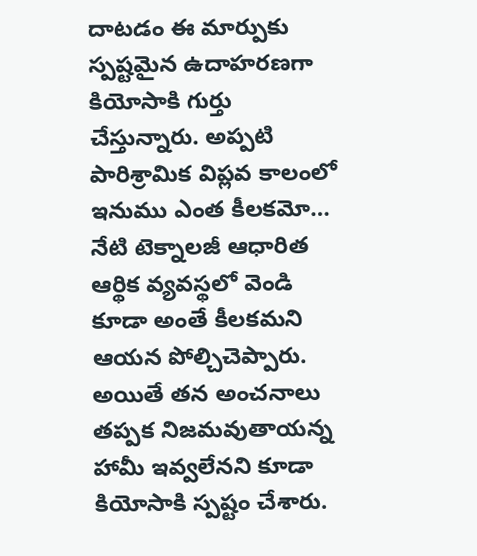దాటడం ఈ మార్పుకు స్పష్టమైన ఉదాహరణగా కియోసాకి గుర్తు చేస్తున్నారు. అప్పటి పారిశ్రామిక విప్లవ కాలంలో ఇనుము ఎంత కీలకమో… నేటి టెక్నాలజీ ఆధారిత ఆర్థిక వ్యవస్థలో వెండి కూడా అంతే కీలకమని ఆయన పోల్చిచెప్పారు. అయితే తన అంచనాలు తప్పక నిజమవుతాయన్న హామీ ఇవ్వలేనని కూడా కియోసాకి స్పష్టం చేశారు.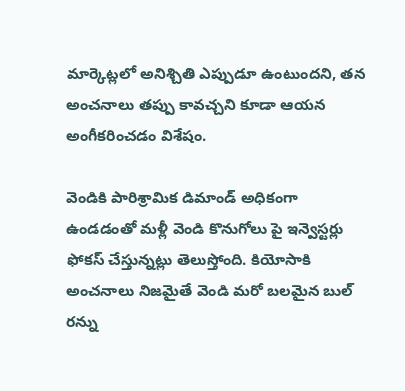మార్కెట్లలో అనిశ్చితి ఎప్పుడూ ఉంటుందని, తన అంచనాలు తప్పు కావచ్చని కూడా ఆయన అంగీకరించడం విశేషం.

వెండికి పారిశ్రామిక డిమాండ్ అధికంగా ఉండడంతో మళ్లీ వెండి కొనుగోలు పై ఇన్వెస్టర్లు ఫోకస్ చేస్తున్నట్లు తెలుస్తోంది. కియోసాకి అంచనాలు నిజమైతే వెండి మరో బలమైన బుల్ రన్ను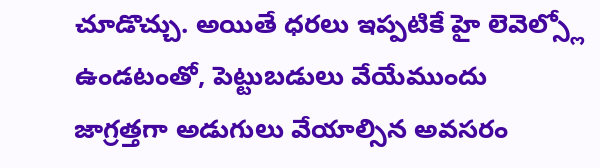చూడొచ్చు. అయితే ధరలు ఇప్పటికే హై లెవెల్స్లో ఉండటంతో, పెట్టుబడులు వేయేముందు జాగ్రత్తగా అడుగులు వేయాల్సిన అవసరం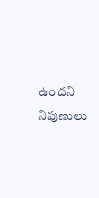ఉందని నిపుణులు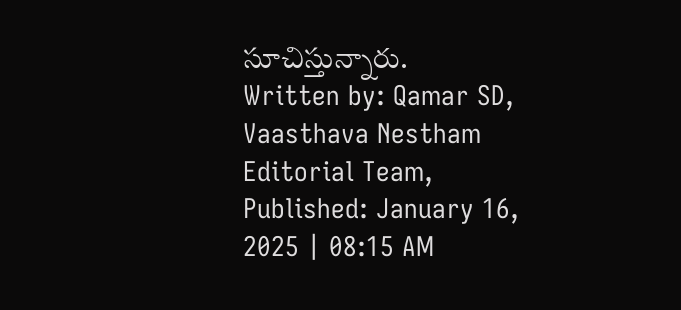సూచిస్తున్నారు.
Written by: Qamar SD, Vaasthava Nestham Editorial Team, Published: January 16, 2025 | 08:15 AM